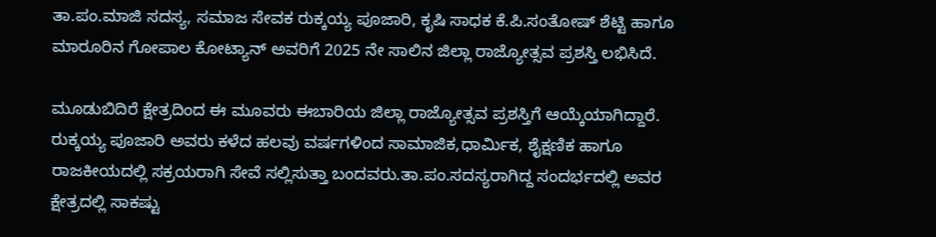ತಾ.ಪಂ.ಮಾಜಿ ಸದಸ್ಯ, ಸಮಾಜ ಸೇವಕ ರುಕ್ಕಯ್ಯ ಪೂಜಾರಿ, ಕೃಷಿ ಸಾಧಕ ಕೆ.ಪಿ.ಸಂತೋಷ್ ಶೆಟ್ಟಿ ಹಾಗೂ ಮಾರೂರಿನ ಗೋಪಾಲ ಕೋಟ್ಯಾನ್ ಅವರಿಗೆ 2025 ನೇ ಸಾಲಿನ ಜಿಲ್ಲಾ ರಾಜ್ಯೋತ್ಸವ ಪ್ರಶಸ್ತಿ ಲಭಿಸಿದೆ.

ಮೂಡುಬಿದಿರೆ ಕ್ಷೇತ್ರದಿಂದ ಈ ಮೂವರು ಈಬಾರಿಯ ಜಿಲ್ಲಾ ರಾಜ್ಯೋತ್ಸವ ಪ್ರಶಸ್ತಿಗೆ ಆಯ್ಕೆಯಾಗಿದ್ದಾರೆ.
ರುಕ್ಕಯ್ಯ ಪೂಜಾರಿ ಅವರು ಕಳೆದ ಹಲವು ವರ್ಷಗಳಿಂದ ಸಾಮಾಜಿಕ,ಧಾರ್ಮಿಕ, ಶೈಕ್ಷಣಿಕ ಹಾಗೂ ರಾಜಕೀಯದಲ್ಲಿ ಸಕ್ರಯರಾಗಿ ಸೇವೆ ಸಲ್ಲಿಸುತ್ತಾ ಬಂದವರು.ತಾ.ಪಂ.ಸದಸ್ಯರಾಗಿದ್ದ ಸಂದರ್ಭದಲ್ಲಿ ಅವರ ಕ್ಷೇತ್ರದಲ್ಲಿ ಸಾಕಷ್ಟು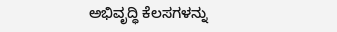ಅಭಿವೃದ್ಧಿ ಕೆಲಸಗಳನ್ನು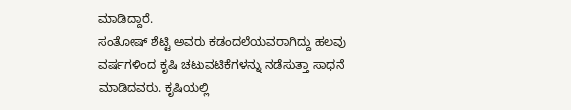ಮಾಡಿದ್ದಾರೆ.
ಸಂತೋಷ್ ಶೆಟ್ಟಿ ಅವರು ಕಡಂದಲೆಯವರಾಗಿದ್ದು ಹಲವು ವರ್ಷಗಳಿಂದ ಕೃಷಿ ಚಟುವಟಿಕೆಗಳನ್ನು ನಡೆಸುತ್ತಾ ಸಾಧನೆ ಮಾಡಿದವರು. ಕೃಷಿಯಲ್ಲಿ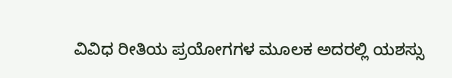ವಿವಿಧ ರೀತಿಯ ಪ್ರಯೋಗಗಳ ಮೂಲಕ ಅದರಲ್ಲಿ ಯಶಸ್ಸು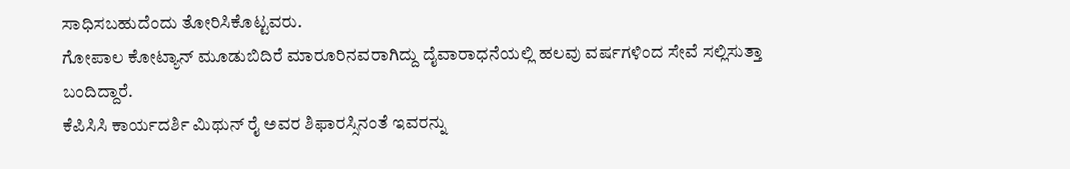ಸಾಧಿಸಬಹುದೆಂದು ತೋರಿಸಿಕೊಟ್ಟವರು.
ಗೋಪಾಲ ಕೋಟ್ಯಾನ್ ಮೂಡುಬಿದಿರೆ ಮಾರೂರಿನವರಾಗಿದ್ದು ದೈವಾರಾಧನೆಯಲ್ಲಿ ಹಲವು ವರ್ಷಗಳಿಂದ ಸೇವೆ ಸಲ್ಲಿಸುತ್ತಾ ಬಂದಿದ್ದಾರೆ.
ಕೆಪಿಸಿಸಿ ಕಾರ್ಯದರ್ಶಿ ಮಿಥುನ್ ರೈ ಅವರ ಶಿಫಾರಸ್ಸಿನಂತೆ ಇವರನ್ನು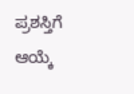ಪ್ರಶಸ್ತಿಗೆ ಆಯ್ಕೆ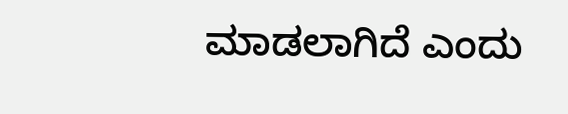ಮಾಡಲಾಗಿದೆ ಎಂದು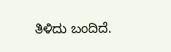ತಿಳಿದು ಬಂದಿದೆ.